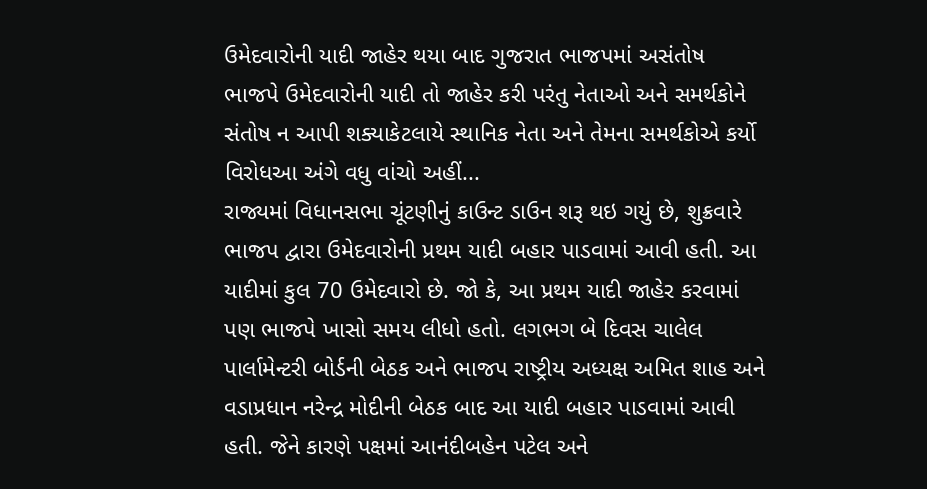ઉમેદવારોની યાદી જાહેર થયા બાદ ગુજરાત ભાજપમાં અસંતોષ
ભાજપે ઉમેદવારોની યાદી તો જાહેર કરી પરંતુ નેતાઓ અને સમર્થકોને સંતોષ ન આપી શક્યાકેટલાયે સ્થાનિક નેતા અને તેમના સમર્થકોએ કર્યો વિરોધઆ અંગે વધુ વાંચો અહીં...
રાજ્યમાં વિધાનસભા ચૂંટણીનું કાઉન્ટ ડાઉન શરૂ થઇ ગયું છે, શુક્રવારે ભાજપ દ્વારા ઉમેદવારોની પ્રથમ યાદી બહાર પાડવામાં આવી હતી. આ યાદીમાં કુલ 70 ઉમેદવારો છે. જો કે, આ પ્રથમ યાદી જાહેર કરવામાં પણ ભાજપે ખાસો સમય લીધો હતો. લગભગ બે દિવસ ચાલેલ પાર્લામેન્ટરી બોર્ડની બેઠક અને ભાજપ રાષ્ટ્રીય અધ્યક્ષ અમિત શાહ અને વડાપ્રધાન નરેન્દ્ર મોદીની બેઠક બાદ આ યાદી બહાર પાડવામાં આવી હતી. જેને કારણે પક્ષમાં આનંદીબહેન પટેલ અને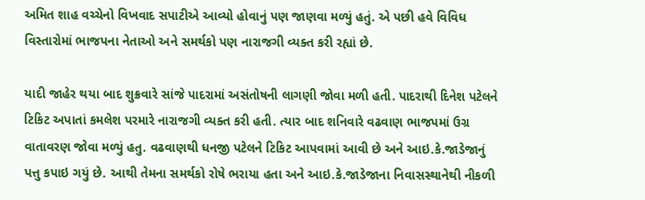અમિત શાહ વચ્ચેનો વિખવાદ સપાટીએ આવ્યો હોવાનું પણ જાણવા મળ્યું હતું. એ પછી હવે વિવિધ વિસ્તારોમાં ભાજપના નેતાઓ અને સમર્થકો પણ નારાજગી વ્યક્ત કરી રહ્યાં છે.

યાદી જાહેર થયા બાદ શુક્રવારે સાંજે પાદરામાં અસંતોષની લાગણી જોવા મળી હતી. પાદરાથી દિનેશ પટેલને ટિકિટ અપાતાં કમલેશ પરમારે નારાજગી વ્યક્ત કરી હતી. ત્યાર બાદ શનિવારે વઢવાણ ભાજપમાં ઉગ્ર વાતાવરણ જોવા મળ્યું હતુ. વઢવાણથી ધનજી પટેલને ટિકિટ આપવામાં આવી છે અને આઇ.કે.જાડેજાનું પત્તુ કપાઇ ગયું છે. આથી તેમના સમર્થકો રોષે ભરાયા હતા અને આઇ.કે.જાડેજાના નિવાસસ્થાનેથી નીકળી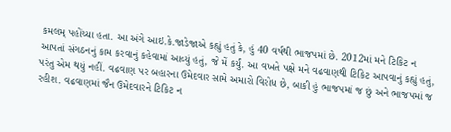કમલમ્ પહોંચ્યા હતા. આ અંગે આઇ.કે.જાડેજાએ કહ્યું હતું કે, હું 40 વર્ષથી ભાજપમાં છે. 2012માં મને ટિકિટ ન આપતાં સંગઠનનું કામ કરવાનું કહેવામાં આવ્યું હતું, જે મેં કર્યું. આ વખતે પક્ષે મને વઢવાણથી ટિકિટ આપવાનું કહ્યું હતું, પરંતુ એમ થયું નહીં. વઢવાણ પર બહારના ઉમેદવાર સામે અમારો વિરોધ છે, બાકી હું ભાજપમાં જ છું અને ભાજપમાં જ રહીશ. વઢવાણમાં જૈન ઉમેદવારને ટિકિટ ન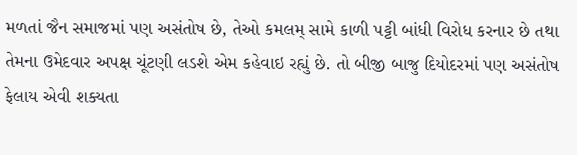મળતાં જૈન સમાજમાં પણ અસંતોષ છે, તેઓ કમલમ્ સામે કાળી પટ્ટી બાંધી વિરોધ કરનાર છે તથા તેમના ઉમેદવાર અપક્ષ ચૂંટણી લડશે એમ કહેવાઇ રહ્યું છે. તો બીજી બાજુ દિયોદરમાં પણ અસંતોષ ફેલાય એવી શક્યતા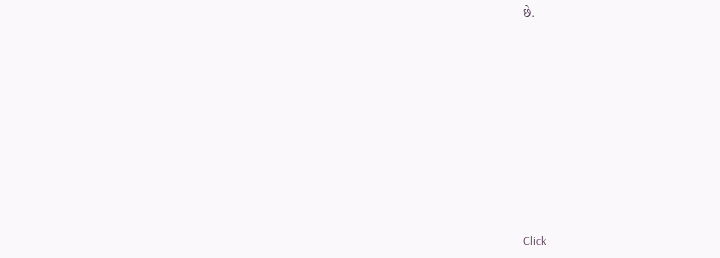છે.












Click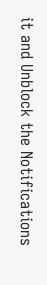it and Unblock the Notifications